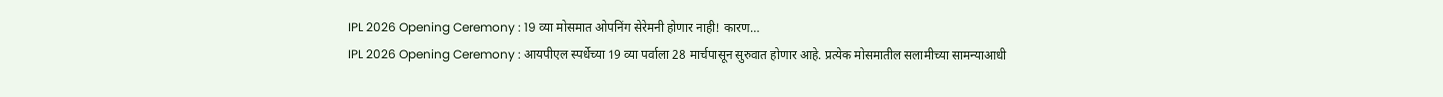IPL 2026 Opening Ceremony : 19 व्या मोसमात ओपनिंग सेरेमनी होणार नाही! कारण…
IPL 2026 Opening Ceremony : आयपीएल स्पर्धेच्या 19 व्या पर्वाला 28 मार्चपासून सुरुवात होणार आहे. प्रत्येक मोसमातील सलामीच्या सामन्याआधी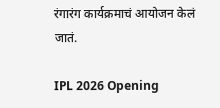रंगारंग कार्यक्रमाचं आयोजन केलं जातं.

IPL 2026 Opening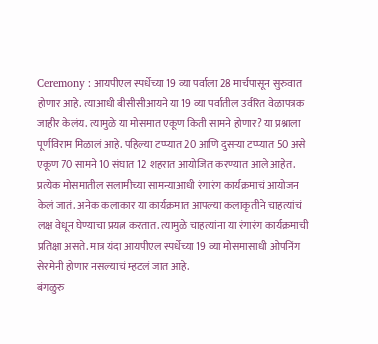Ceremony : आयपीएल स्पर्धेच्या 19 व्या पर्वाला 28 मार्चपासून सुरुवात होणार आहे. त्याआधी बीसीसीआयने या 19 व्या पर्वातील उर्वरित वेळापत्रक जाहीर केलंय. त्यामुळे या मोसमात एकूण किती सामने होणार? या प्रश्नाला पूर्णविराम मिळालं आहे. पहिल्या टप्प्यात 20 आणि दुसऱ्या टप्प्यात 50 असे एकूण 70 सामने 10 संघात 12 शहरात आयोजित करण्यात आले आहेत. प्रत्येक मोसमातील सलामीच्या सामन्याआधी रंगारंग कार्यक्रमाचं आयोजन केलं जातं. अनेक कलाकार या कार्यक्रमात आपल्या कलाकृतीने चाहत्यांचं लक्ष वेधून घेण्याचा प्रयत्न करतात. त्यामुळे चाहत्यांना या रंगारंग कार्यक्रमाची प्रतिक्षा असते. मात्र यंदा आयपीएल स्पर्धेच्या 19 व्या मोसमासाधी ओपनिंग सेरमेनी होणार नसल्याचं म्हटलं जात आहे.
बंगळुरु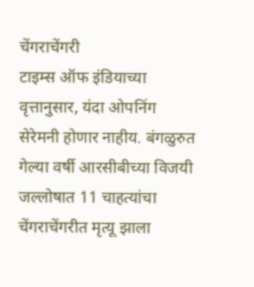चेंगराचेंगरी
टाइम्स ऑफ इंडियाच्या वृत्तानुसार, यंदा ओपनिंग सेरेमनी होणार नाहीय. बंगळुरुत गेल्या वर्षी आरसीबीच्या विजयी जल्लोषात 11 चाहत्यांचा चेंगराचेंगरीत मृत्यू झाला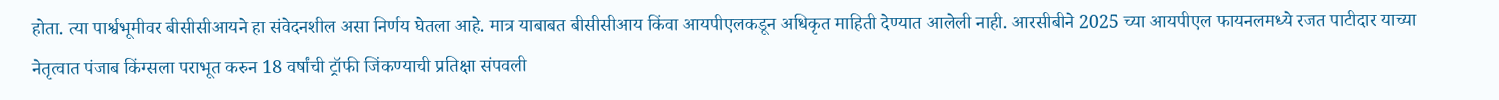होता. त्या पार्श्वभूमीवर बीसीसीआयने हा संवेदनशील असा निर्णय घेतला आहे. मात्र याबाबत बीसीसीआय किंवा आयपीएलकडून अधिकृत माहिती देण्यात आलेली नाही. आरसीबीने 2025 च्या आयपीएल फायनलमध्ये रजत पाटीदार याच्या नेतृत्वात पंजाब किंग्सला पराभूत करुन 18 वर्षांची ट्रॉफी जिंकण्याची प्रतिक्षा संपवली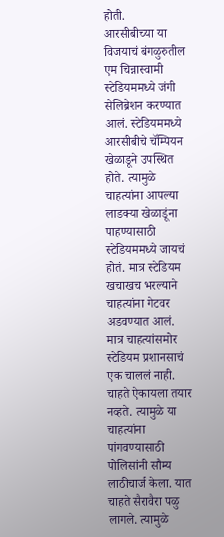होती.
आरसीबीच्या या विजयाचं बंगळुरुतील एम चिन्नास्वामी स्टेडियममध्ये जंगी सेलिब्रेशन करण्यात आलं. स्टेडियममध्ये आरसीबीचे चॅम्पियन खेळाडूने उपस्थित होते. त्यामुळे चाहत्यांना आपल्या लाडक्या खेळाडूंना पाहण्यासाठी स्टेडियममध्ये जायचं होतं. मात्र स्टेडियम खचाखच भरल्याने चाहत्यांना गेटवर अडवण्यात आलं. मात्र चाहत्यांसमोर स्टेडियम प्रशानसाचं एक चाललं नाही. चाहते ऐकायला तयार नव्हते. त्यामुळे या चाहत्यांना पांगवण्यासाठी पोलिसांनी सौम्य लाठीचार्ज केला. यात चाहते सैरावैरा पळु लागले. त्यामुळे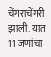चेंगराचेंगरी झाली. यात 11 जणांचा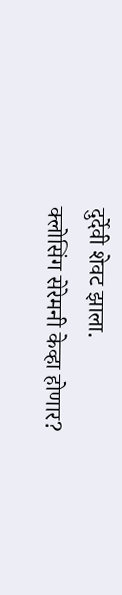दुर्देवी शेवट झाला.
क्लोसिंग सेरेमनी केव्हा होणार?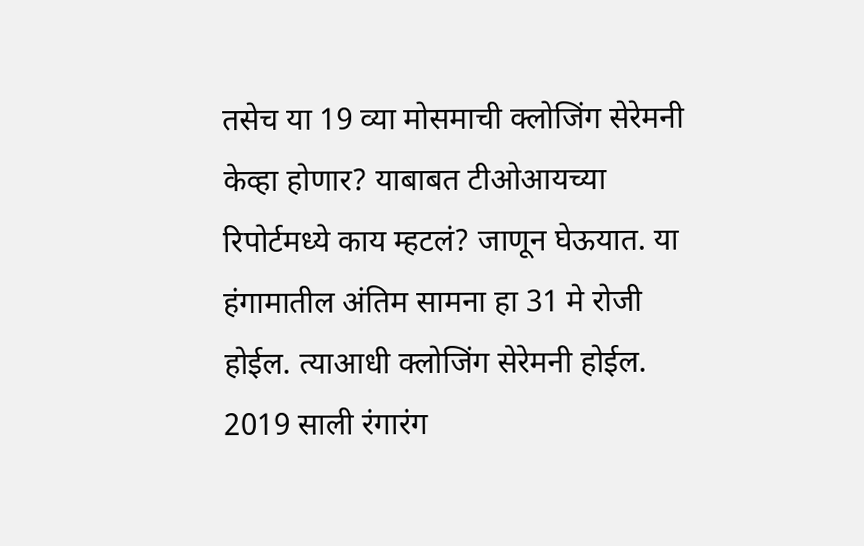तसेच या 19 व्या मोसमाची क्लोजिंग सेरेमनी केव्हा होणार? याबाबत टीओआयच्या रिपोर्टमध्ये काय म्हटलं? जाणून घेऊयात. या हंगामातील अंतिम सामना हा 31 मे रोजी होईल. त्याआधी क्लोजिंग सेरेमनी होईल.
2019 साली रंगारंग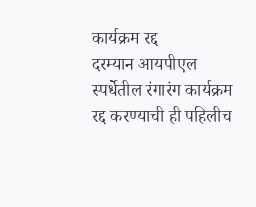कार्यक्रम रद्द
दरम्यान आयपीएल स्पर्धेतील रंगारंग कार्यक्रम रद्द करण्याची ही पहिलीच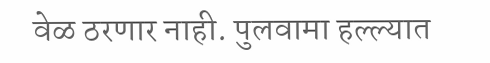वेळ ठरणार नाही. पुलवामा हल्ल्यात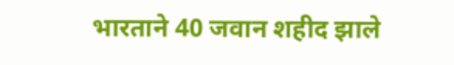भारताने 40 जवान शहीद झाले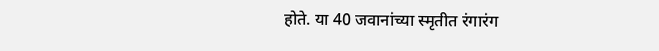होते. या 40 जवानांच्या स्मृतीत रंगारंग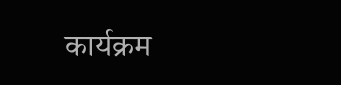कार्यक्रम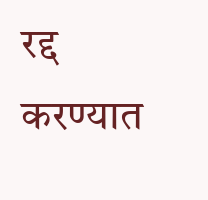रद्द करण्यात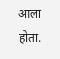आला होता.